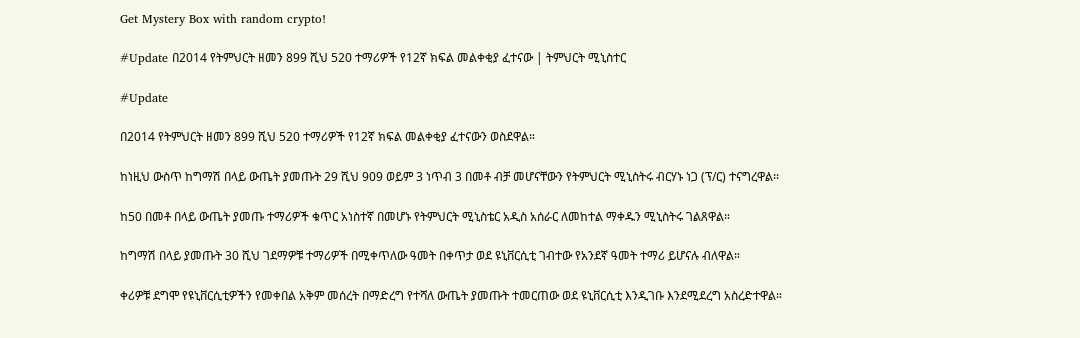Get Mystery Box with random crypto!

#Update በ2014 የትምህርት ዘመን 899 ሺህ 520 ተማሪዎች የ12ኛ ክፍል መልቀቂያ ፈተናው | ትምህርት ሚኒስተር

#Update

በ2014 የትምህርት ዘመን 899 ሺህ 520 ተማሪዎች የ12ኛ ክፍል መልቀቂያ ፈተናውን ወስደዋል።

ከነዚህ ውስጥ ከግማሽ በላይ ውጤት ያመጡት 29 ሺህ 909 ወይም 3 ነጥብ 3 በመቶ ብቻ መሆናቸውን የትምህርት ሚኒስትሩ ብርሃኑ ነጋ (ፕ/ር) ተናግረዋል፡፡

ከ50 በመቶ በላይ ውጤት ያመጡ ተማሪዎች ቁጥር አነስተኛ በመሆኑ የትምህርት ሚኒስቴር አዲስ አሰራር ለመከተል ማቀዱን ሚኒስትሩ ገልጸዋል።

ከግማሽ በላይ ያመጡት 30 ሺህ ገደማዎቹ ተማሪዎች በሚቀጥለው ዓመት በቀጥታ ወደ ዩኒቨርሲቲ ገብተው የአንደኛ ዓመት ተማሪ ይሆናሉ ብለዋል።

ቀሪዎቹ ደግሞ የዩኒቨርሲቲዎችን የመቀበል አቅም መሰረት በማድረግ የተሻለ ውጤት ያመጡት ተመርጠው ወደ ዩኒቨርሲቲ እንዲገቡ እንደሚደረግ አስረድተዋል።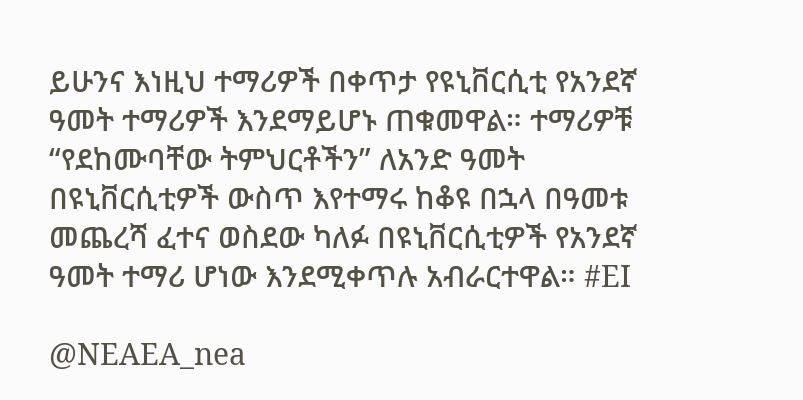ይሁንና እነዚህ ተማሪዎች በቀጥታ የዩኒቨርሲቲ የአንደኛ ዓመት ተማሪዎች እንደማይሆኑ ጠቁመዋል። ተማሪዎቹ “የደከሙባቸው ትምህርቶችን” ለአንድ ዓመት በዩኒቨርሲቲዎች ውስጥ እየተማሩ ከቆዩ በኋላ በዓመቱ መጨረሻ ፈተና ወስደው ካለፉ በዩኒቨርሲቲዎች የአንደኛ ዓመት ተማሪ ሆነው እንደሚቀጥሉ አብራርተዋል። #EI

@NEAEA_nea